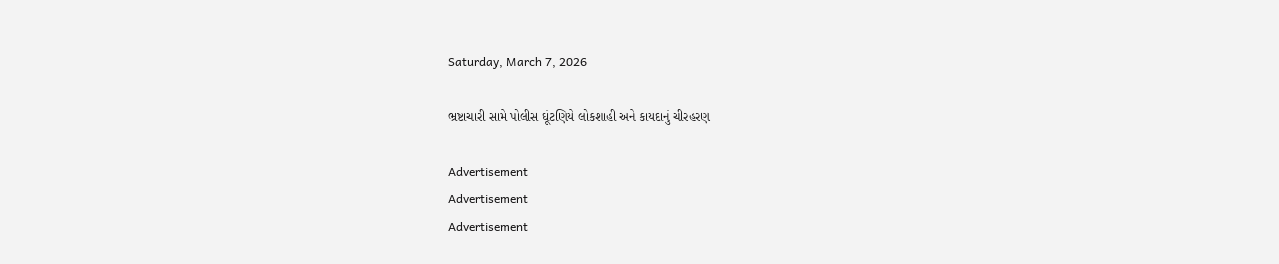Saturday, March 7, 2026

ભ્રષ્ટાચારી સામે પોલીસ ઘૂંટણિયે લોકશાહી અને કાયદાનું ચીરહરણ

Advertisement
Advertisement
Advertisement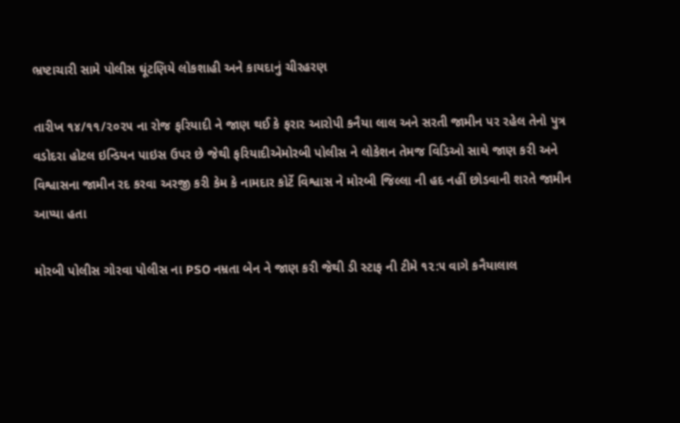ભ્રષ્ટાચારી સામે પોલીસ ઘૂંટણિયે લોકશાહી અને કાયદાનું ચીરહરણ

તારીખ ૧૪/૧૧/૨૦૨૫ ના રોજ ફરિયાદી ને જાણ થઈ કે ફરાર આરોપી કનૈયા લાલ અને સરતી જામીન પર રહેલ તેનો પુત્ર વડોદરા હોટલ ઇન્ડિયન પાઇસ ઉપર છે જેથી ફરિયાદીએમોરબી પોલીસ ને લોકેશન તેમજ વિડિઓ સાથે જાણ કરી અને વિશ્વાસના જામીન રદ કરવા અરજી કરી કેમ કે નામદાર કોર્ટે વિશ્વાસ ને મોરબી જિલ્લા ની હદ નહીં છોડવાની શરતે જામીન આપ્યા હતા

મોરબી પોલીસ ગોરવા પોલીસ ના PSO નમ્રતા બેન ને જાણ કરી જેથી ડી સ્ટાફ ની ટીમે ૧૨:૫ વાગે કનૈયાલાલ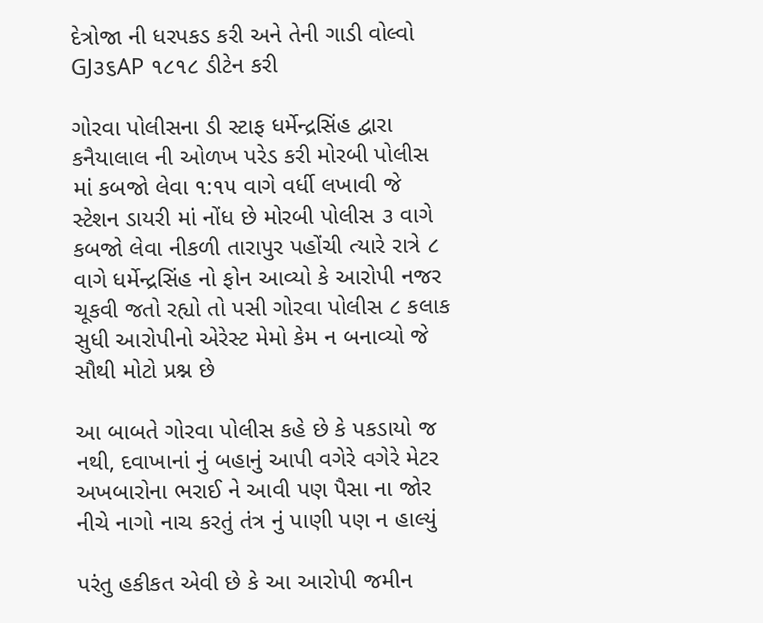દેત્રોજા ની ધરપકડ કરી અને તેની ગાડી વોલ્વો GJ૩૬AP ૧૮૧૮ ડીટેન કરી

ગોરવા પોલીસના ડી સ્ટાફ ધર્મેન્દ્રસિંહ દ્વારા કનૈયાલાલ ની ઓળખ પરેડ કરી મોરબી પોલીસ માં કબજો લેવા ૧:૧૫ વાગે વર્ધી લખાવી જે સ્ટેશન ડાયરી માં નોંધ છે મોરબી પોલીસ ૩ વાગે કબજો લેવા નીકળી તારાપુર પહોંચી ત્યારે રાત્રે ૮ વાગે ધર્મેન્દ્રસિંહ નો ફોન આવ્યો કે આરોપી નજર ચૂકવી જતો રહ્યો તો પસી ગોરવા પોલીસ ૮ કલાક સુધી આરોપીનો એરેસ્ટ મેમો કેમ ન બનાવ્યો જે સૌથી મોટો પ્રશ્ન છે

આ બાબતે ગોરવા પોલીસ કહે છે કે પકડાયો જ નથી, દવાખાનાં નું બહાનું આપી વગેરે વગેરે મેટર અખબારોના ભરાઈ ને આવી પણ પૈસા ના જોર નીચે નાગો નાચ કરતું તંત્ર નું પાણી પણ ન હાલ્યું

પરંતુ હકીકત એવી છે કે આ આરોપી જમીન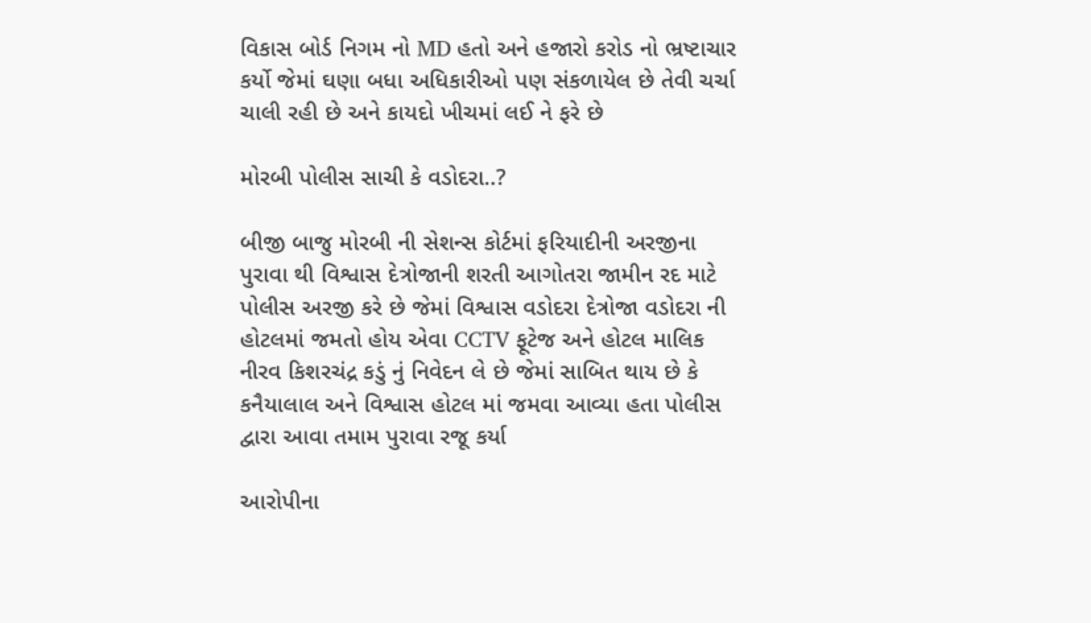વિકાસ બોર્ડ નિગમ નો MD હતો અને હજારો કરોડ નો ભ્રષ્ટાચાર કર્યો જેમાં ઘણા બધા અધિકારીઓ પણ સંકળાયેલ છે તેવી ચર્ચા ચાલી રહી છે અને કાયદો ખીચમાં લઈ ને ફરે છે

મોરબી પોલીસ સાચી કે વડોદરા..?

બીજી બાજુ મોરબી ની સેશન્સ કોર્ટમાં ફરિયાદીની અરજીના પુરાવા થી વિશ્વાસ દેત્રોજાની શરતી આગોતરા જામીન રદ માટે પોલીસ અરજી કરે છે જેમાં વિશ્વાસ વડોદરા દેત્રોજા વડોદરા ની હોટલમાં જમતો હોય એવા CCTV ફૂટેજ અને હોટલ માલિક નીરવ કિશરચંદ્ર કડું નું નિવેદન લે છે જેમાં સાબિત થાય છે કે કનૈયાલાલ અને વિશ્વાસ હોટલ માં જમવા આવ્યા હતા પોલીસ દ્વારા આવા તમામ પુરાવા રજૂ કર્યા

આરોપીના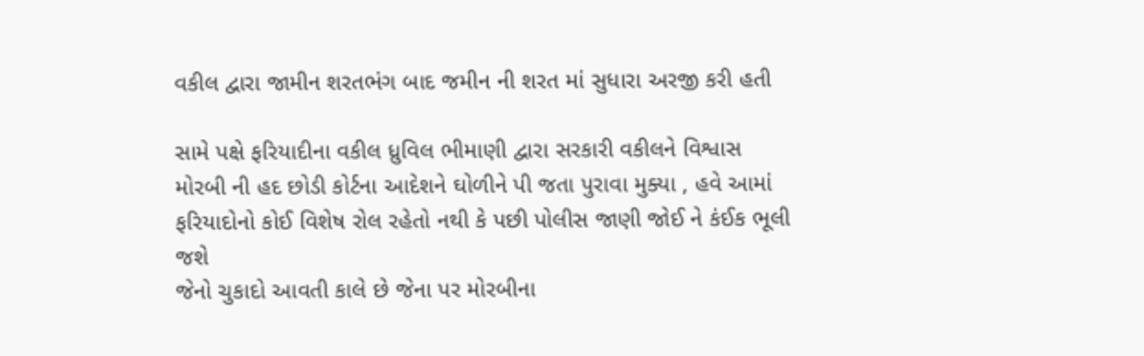વકીલ દ્વારા જામીન શરતભંગ બાદ જમીન ની શરત માં સુધારા અરજી કરી હતી

સામે પક્ષે ફરિયાદીના વકીલ ધ્રુવિલ ભીમાણી દ્વારા સરકારી વકીલને વિશ્વાસ મોરબી ની હદ છોડી કોર્ટના આદેશને ઘોળીને પી જતા પુરાવા મુક્યા , હવે આમાં ફરિયાદોનો કોઈ વિશેષ રોલ રહેતો નથી કે પછી પોલીસ જાણી જોઈ ને કંઈક ભૂલી જશે
જેનો ચુકાદો આવતી કાલે છે જેના પર મોરબીના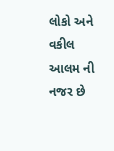લોકો અને વકીલ આલમ ની નજર છે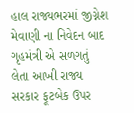હાલ રાજ્યભરમાં જીગ્નેશ મેવાણી ના નિવેદન બાદ ગૃહમંત્રી એ સળગતું લેતા આખી રાજ્ય સરકાર ફૂટબેક ઉપર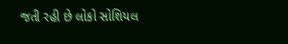જતી રહી છે લોકો સોશિયલ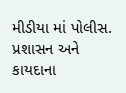મીડીયા માં પોલીસ. પ્રશાસન અને કાયદાના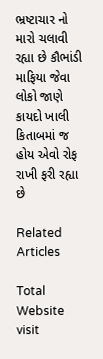ભ્રષ્ટાચાર નો મારો ચલાવી રહ્યા છે કૌભાંડી માફિયા જેવા લોકો જાણે કાયદો ખાલી કિતાબમાં જ હોય એવો રોફ રાખી ફરી રહ્યા છે

Related Articles

Total Website visit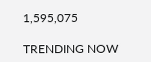1,595,075

TRENDING NOW